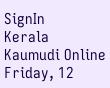SignIn
Kerala Kaumudi Online
Friday, 12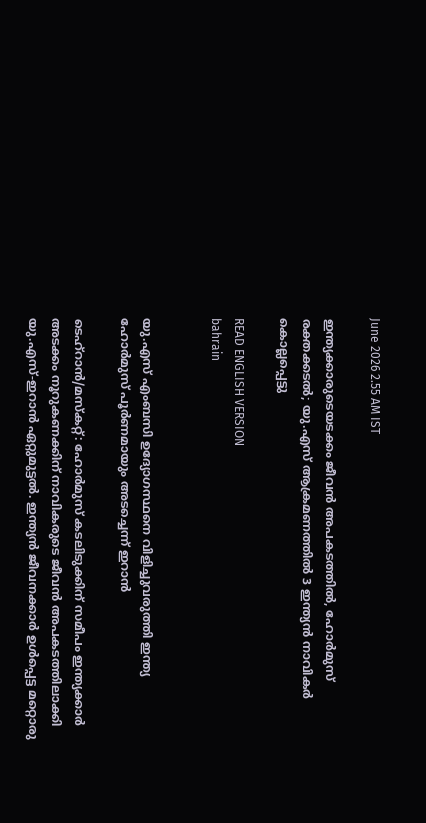June 2026 2.55 AM IST

ഇന്ത്യക്കാരുടെയടക്കം ജീവൻ അപകടത്തിൽ, ഹോർമുസ് രക്തക്കടൽ; യു.എസ് ആക്രമണത്തിൽ 3 ഇന്ത്യൻ നാവികർ കൊല്ലപ്പെട്ടു

READ ENGLISH VERSION
bahrain


യു.എസ് എംബസി ഉദ്യോഗസ്ഥനെ വിളിച്ചുവരുത്തി ഇന്ത്യ
ഹോർമുസ് പൂർണമായും അടച്ചെന്ന് ഇറാൻ

ടെഹ്റാൻ/മസ്കറ്റ്: ഹോർമുസ് കടലിടുക്കിന് സമീപം ഇന്ത്യക്കാർ അടക്കം നൂറുകണക്കിന് നാവികരുടെ ജീവൻ അപകടത്തിലാക്കി യു.എസ്-ഇറാൻ ഏറ്റുമുട്ടൽ. ഇന്ത്യൻ ജീവനക്കാർ ഉൾപ്പെട്ട മറ്റൊരു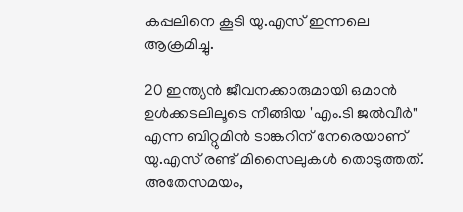കപ്പലിനെ കൂടി യു.എസ് ഇന്നലെ ആക്രമിച്ചു.

20 ഇന്ത്യൻ ജീവനക്കാരുമായി ഒമാൻ ഉൾക്കടലിലൂടെ നീങ്ങിയ 'എം.ടി ജൽവീർ" എന്ന ബിറ്റുമിൻ ടാങ്കറിന് നേരെയാണ് യു.എസ് രണ്ട് മിസൈലുകൾ തൊടുത്തത്. അതേസമയം,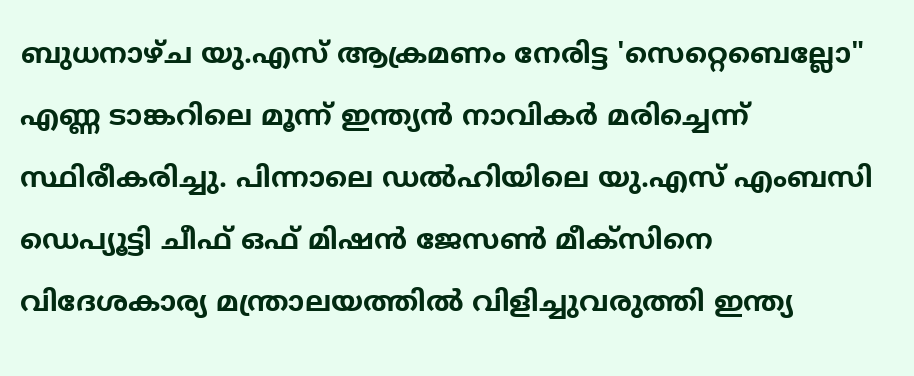ബുധനാഴ്ച യു.എസ് ആക്രമണം നേരിട്ട 'സെറ്റെബെല്ലോ" എണ്ണ ടാങ്കറിലെ മൂന്ന് ഇന്ത്യൻ നാവികർ മരിച്ചെന്ന് സ്ഥിരീകരിച്ചു. പിന്നാലെ ഡൽഹിയിലെ യു.എസ് എംബസി ഡെപ്യൂട്ടി ചീഫ് ഒഫ് മിഷൻ ജേസൺ മീക്‌സിനെ വിദേശകാര്യ മന്ത്രാലയത്തിൽ വിളിച്ചുവരുത്തി ഇന്ത്യ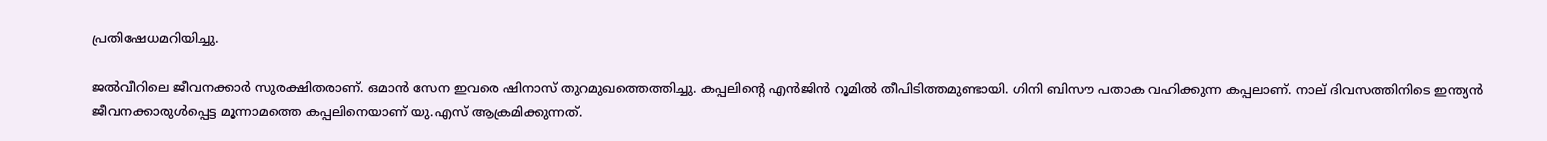പ്രതിഷേധമറിയിച്ചു.

ജൽവീറിലെ ജീവനക്കാർ സുരക്ഷിതരാണ്. ഒമാൻ സേന ഇവരെ ഷിനാസ് തുറമുഖത്തെത്തിച്ചു. കപ്പലിന്റെ എൻജിൻ റൂമിൽ തീപിടിത്തമുണ്ടായി. ഗിനി ബിസൗ പതാക വഹിക്കുന്ന കപ്പലാണ്. നാല് ദിവസത്തിനിടെ ഇന്ത്യൻ ജീവനക്കാരുൾപ്പെട്ട മൂന്നാമത്തെ കപ്പലിനെയാണ് യു.എസ് ആക്രമിക്കുന്നത്.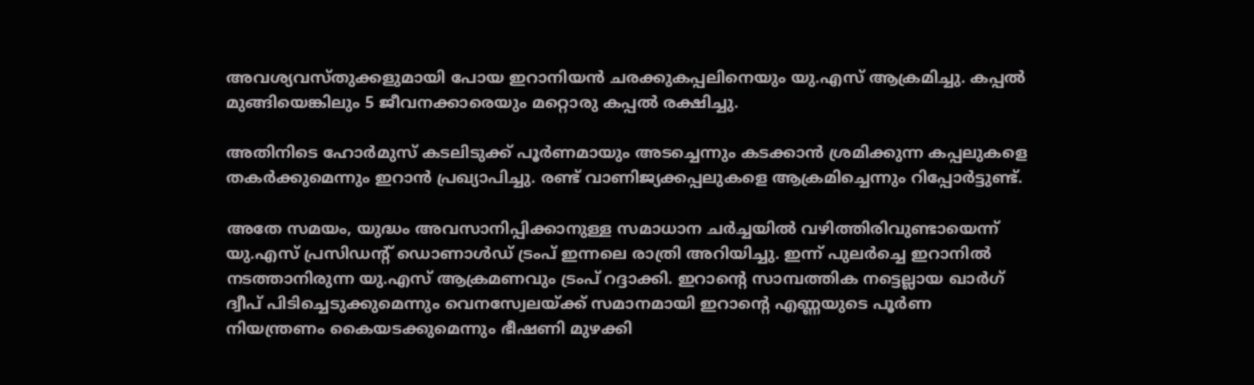അവശ്യവസ്തുക്കളുമായി പോയ ഇറാനിയൻ ചരക്കുകപ്പലിനെയും യു.എസ് ആക്രമിച്ചു. കപ്പൽ മുങ്ങിയെങ്കിലും 5 ജീവനക്കാരെയും മറ്റൊരു കപ്പൽ രക്ഷിച്ചു.

അതിനിടെ ഹോർമുസ് കടലിടുക്ക് പൂർണമായും അടച്ചെന്നും കടക്കാൻ ശ്രമിക്കുന്ന കപ്പലുകളെ തകർക്കുമെന്നും ഇറാൻ പ്രഖ്യാപിച്ചു. രണ്ട് വാണിജ്യക്കപ്പലുകളെ ആക്രമിച്ചെന്നും റിപ്പോർട്ടുണ്ട്.

അതേ സമയം, യുദ്ധം അവസാനിപ്പിക്കാനുള്ള സമാധാന ചർച്ചയിൽ വഴിത്തിരിവുണ്ടായെന്ന് യു.എസ് പ്രസിഡന്റ് ഡൊണാൾഡ് ട്രംപ് ഇന്നലെ രാത്രി അറിയിച്ചു. ഇന്ന് പുലർച്ചെ ഇറാനിൽ നടത്താനിരുന്ന യു.എസ് ആക്രമണവും ട്രംപ് റദ്ദാക്കി. ഇറാന്റെ സാമ്പത്തിക നട്ടെല്ലായ ഖാർഗ് ദ്വീപ് പിടിച്ചെടുക്കുമെന്നും വെനസ്വേലയ്ക്ക് സമാനമായി ഇറാന്റെ എണ്ണയുടെ പൂർണ നിയന്ത്രണം കൈയടക്കുമെന്നും ഭീഷണി മുഴക്കി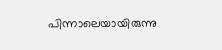പിന്നാലെയായിരുന്നു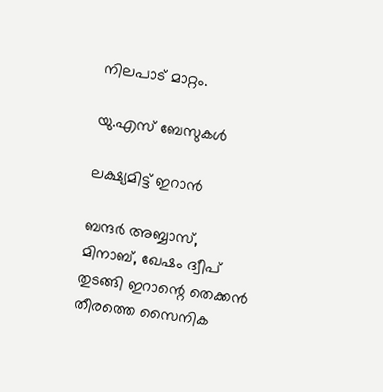നിലപാട് മാറ്റം.

യു.എസ് ബേസുകൾ

ലക്ഷ്യമിട്ട് ഇറാൻ

ബന്ദർ അബ്ബാസ്, മിനാബ്, ഖേഷം ദ്വീപ് തുടങ്ങി ഇറാന്റെ തെക്കൻ തീരത്തെ സൈനിക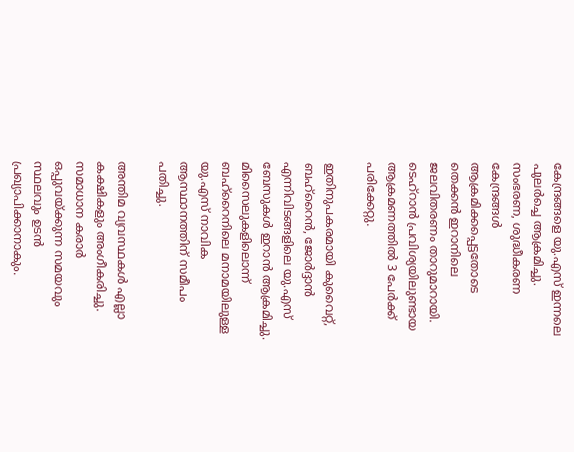കേന്ദ്രങ്ങളെ യു.എസ് ഇന്നലെ പുലർച്ചെ ആക്രമിച്ചു. സംഭരണ, ശുദ്ധീകരണ കേന്ദ്രങ്ങൾ ആക്രമിക്കപ്പെട്ടതോടെ തെക്കൻ ഇറാനിലെ ജലവിതരണം താറുമാറായി. ടെഹ്റാൻ പ്രവിശ്യയിലുണ്ടായ ആക്രമണത്തിൽ 3 പേർക്ക് പരിക്കേറ്റു.

ഇതിനുപകരമായി കുവൈറ്റ്, ബഹ്റൈൻ, ജോർദ്ദാൻ എന്നിവിടങ്ങളിലെ യു.എസ് ബേസുകൾ ഇറാൻ ആക്രമിച്ചു. മിസൈലുകളിലൊന്ന് ബഹ്റൈനിലെ മനാമയിലുള്ള യു.എസ് നാവിക ആസ്ഥാനത്തിന് സമീപം പതിച്ചു.

അന്തിമ വ്യവസ്ഥകൾ എല്ലാ കക്ഷികളും അംഗീകരിച്ചു. സമാധാന കരാർ ഒപ്പുവയ്ക്കുന്ന സമയവും സ്ഥലവും ഉടൻ പ്രഖ്യാപിക്കാനാകും.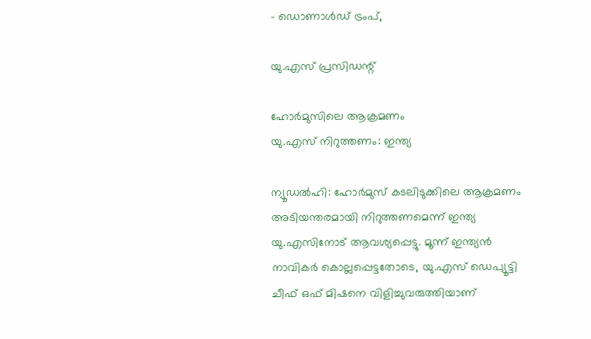- ഡൊണാൾഡ് ട്രംപ്,

യു.എസ് പ്രസിഡന്റ്

ഹോർമുസിലെ ആക്രമണം
യു.എസ് നിറുത്തണം: ഇന്ത്യ

ന്യൂഡൽഹി: ഹോർമുസ് കടലിടുക്കിലെ ആക്രമണം അടിയന്തരമായി നിറുത്തണമെന്ന് ഇന്ത്യ യു.എസിനോട് ആവശ്യപ്പെട്ടു. മൂന്ന് ഇന്ത്യൻ നാവികർ കൊല്ലപ്പെട്ടതോടെ, യു.എസ് ഡെപ്യൂട്ടി ചീഫ് ഒഫ് മിഷനെ വിളിച്ചുവരുത്തിയാണ്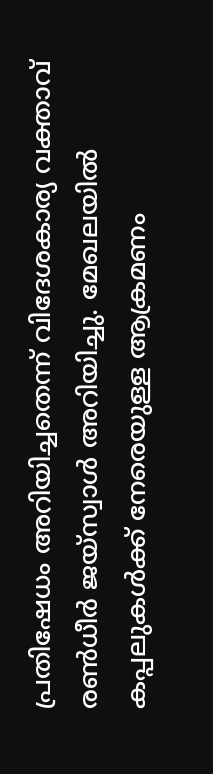പ്രതിഷേധം അറിയിച്ചതെന്ന് വിദേശകാര്യ വക്താവ് രൺധീർ ജയ്സ്വാൾ അറിയിച്ചു. മേഖലയിൽ കപ്പലുകൾക്ക് നേരെയുള്ള ആക്രമണം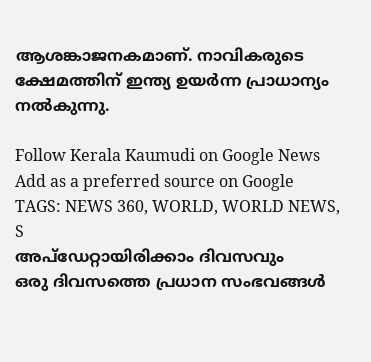ആശങ്കാജനകമാണ്. നാവികരുടെ ക്ഷേമത്തിന് ഇന്ത്യ ഉയർന്ന പ്രാധാന്യം നൽകുന്നു.

Follow Kerala Kaumudi on Google News Add as a preferred source on Google
TAGS: NEWS 360, WORLD, WORLD NEWS, S
അപ്ഡേറ്റായിരിക്കാം ദിവസവും
ഒരു ദിവസത്തെ പ്രധാന സംഭവങ്ങൾ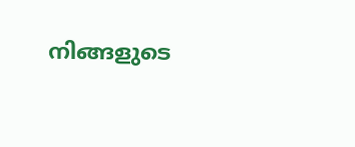നിങ്ങളുടെ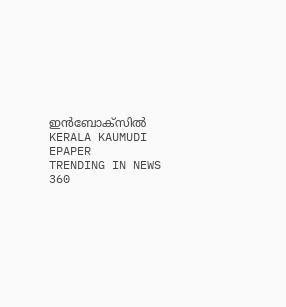ഇൻബോക്സിൽ
KERALA KAUMUDI EPAPER
TRENDING IN NEWS 360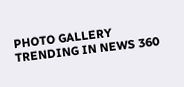PHOTO GALLERY
TRENDING IN NEWS 360